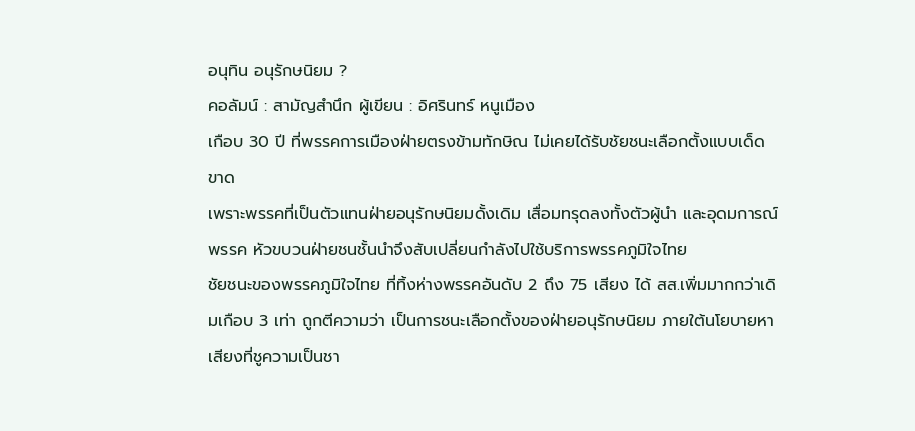อนุทิน อนุรักษนิยม ?
คอลัมน์ : สามัญสำนึก ผู้เขียน : อิศรินทร์ หนูเมือง
เกือบ 30 ปี ที่พรรคการเมืองฝ่ายตรงข้ามทักษิณ ไม่เคยได้รับชัยชนะเลือกตั้งแบบเด็ดขาด
เพราะพรรคที่เป็นตัวแทนฝ่ายอนุรักษนิยมดั้งเดิม เสื่อมทรุดลงทั้งตัวผู้นำ และอุดมการณ์พรรค หัวขบวนฝ่ายชนชั้นนำจึงสับเปลี่ยนกำลังไปใช้บริการพรรคภูมิใจไทย
ชัยชนะของพรรคภูมิใจไทย ที่ทิ้งห่างพรรคอันดับ 2 ถึง 75 เสียง ได้ สส.เพิ่มมากกว่าเดิมเกือบ 3 เท่า ถูกตีความว่า เป็นการชนะเลือกตั้งของฝ่ายอนุรักษนิยม ภายใต้นโยบายหาเสียงที่ชูความเป็นชา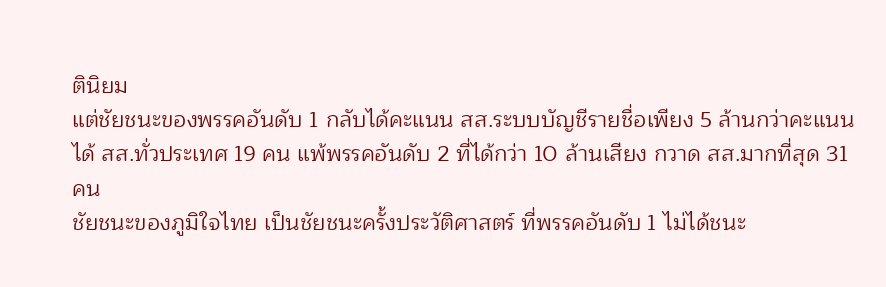ตินิยม
แต่ชัยชนะของพรรคอันดับ 1 กลับได้คะแนน สส.ระบบบัญชีรายชื่อเพียง 5 ล้านกว่าคะแนน ได้ สส.ทั่วประเทศ 19 คน แพ้พรรคอันดับ 2 ที่ได้กว่า 10 ล้านเสียง กวาด สส.มากที่สุด 31 คน
ชัยชนะของภูมิใจไทย เป็นชัยชนะครั้งประวัติศาสตร์ ที่พรรคอันดับ 1 ไม่ได้ชนะ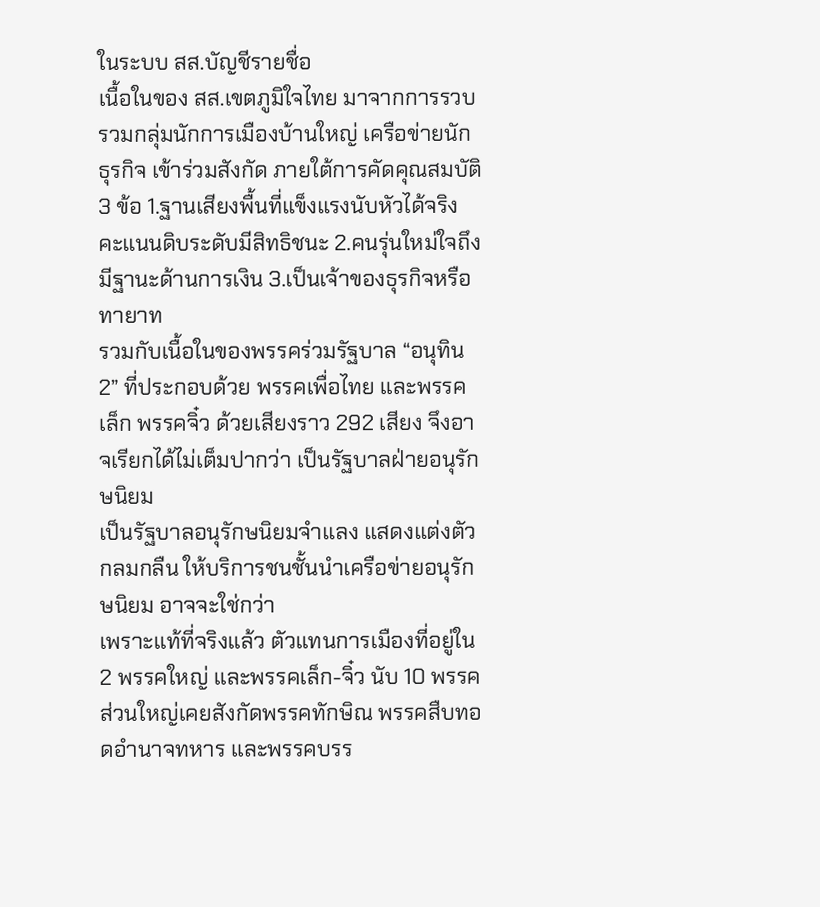ในระบบ สส.บัญชีรายชื่อ
เนื้อในของ สส.เขตภูมิใจไทย มาจากการรวบรวมกลุ่มนักการเมืองบ้านใหญ่ เครือข่ายนักธุรกิจ เข้าร่วมสังกัด ภายใต้การคัดคุณสมบัติ 3 ข้อ 1.ฐานเสียงพื้นที่แข็งแรงนับหัวได้จริง คะแนนดิบระดับมีสิทธิชนะ 2.คนรุ่นใหม่ใจถึงมีฐานะด้านการเงิน 3.เป็นเจ้าของธุรกิจหรือทายาท
รวมกับเนื้อในของพรรคร่วมรัฐบาล “อนุทิน 2” ที่ประกอบด้วย พรรคเพื่อไทย และพรรคเล็ก พรรคจิ๋ว ด้วยเสียงราว 292 เสียง จึงอาจเรียกได้ไม่เต็มปากว่า เป็นรัฐบาลฝ่ายอนุรักษนิยม
เป็นรัฐบาลอนุรักษนิยมจำแลง แสดงแต่งตัวกลมกลืน ให้บริการชนชั้นนำเครือข่ายอนุรักษนิยม อาจจะใช่กว่า
เพราะแท้ที่จริงแล้ว ตัวแทนการเมืองที่อยู่ใน 2 พรรคใหญ่ และพรรคเล็ก-จิ๋ว นับ 10 พรรค ส่วนใหญ่เคยสังกัดพรรคทักษิณ พรรคสืบทอดอำนาจทหาร และพรรคบรร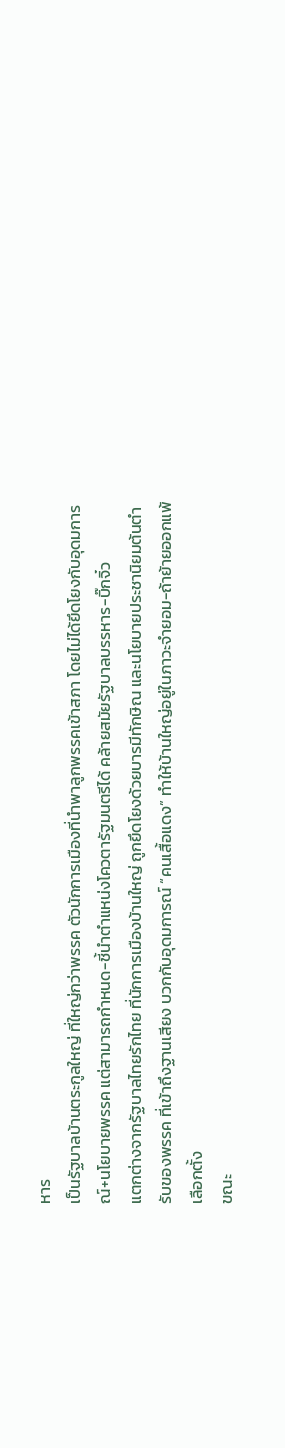หาร
เป็นรัฐบาลบ้านตระกูลใหญ่ ที่ใหญ่กว่าพรรค ตัวนักการเมืองที่นำพาลูกพรรคเข้าสภา โดยไม่ได้ยึดโยงกับอุดมการณ์+นโยบายพรรค แต่สามารถกำหนด-ชี้นำตำแหน่งโควตารัฐมนตรีได้ คล้ายสมัยรัฐบาลบรรหาร-บิ๊กจิ๋ว
แตกต่างจากรัฐบาลไทยรักไทย ที่นักการเมืองบ้านใหญ่ ถูกยึดโยงด้วยบารมีทักษิณ และนโยบายประชานิยมต้นตำรับของพรรค ที่เข้าถึงฐานเสียง บวกกับอุดมการณ์ “คนเสื้อแดง” ทำให้บ้านใหญ่อยู่ในภาวะจำยอม-ถ้าย้ายออกแพ้เลือกตั้ง
ขณะ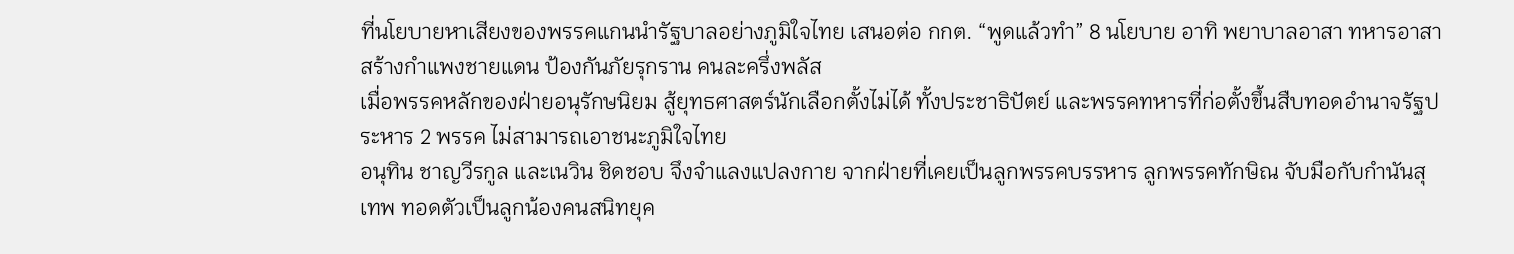ที่นโยบายหาเสียงของพรรคแกนนำรัฐบาลอย่างภูมิใจไทย เสนอต่อ กกต. “พูดแล้วทำ” 8 นโยบาย อาทิ พยาบาลอาสา ทหารอาสา สร้างกำแพงชายแดน ป้องกันภัยรุกราน คนละครึ่งพลัส
เมื่อพรรคหลักของฝ่ายอนุรักษนิยม สู้ยุทธศาสตร์นักเลือกตั้งไม่ได้ ทั้งประชาธิปัตย์ และพรรคทหารที่ก่อตั้งขึ้นสืบทอดอำนาจรัฐประหาร 2 พรรค ไม่สามารถเอาชนะภูมิใจไทย
อนุทิน ชาญวีรกูล และเนวิน ชิดชอบ จึงจำแลงแปลงกาย จากฝ่ายที่เคยเป็นลูกพรรคบรรหาร ลูกพรรคทักษิณ จับมือกับกำนันสุเทพ ทอดตัวเป็นลูกน้องคนสนิทยุค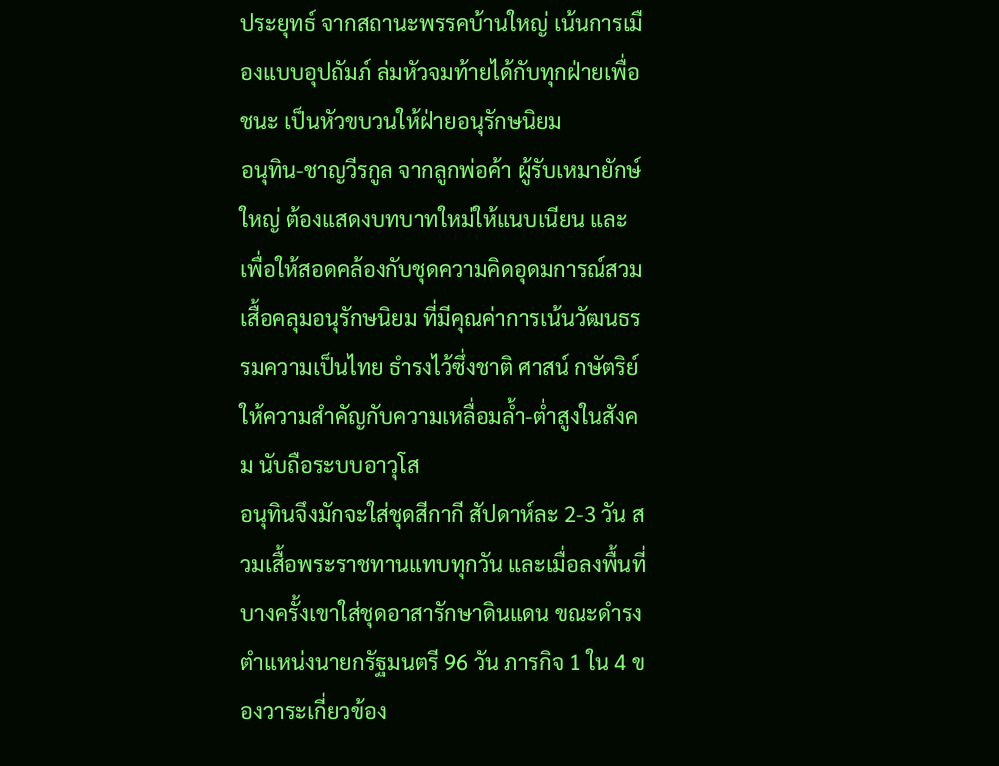ประยุทธ์ จากสถานะพรรคบ้านใหญ่ เน้นการเมืองแบบอุปถัมภ์ ล่มหัวจมท้ายได้กับทุกฝ่ายเพื่อชนะ เป็นหัวขบวนให้ฝ่ายอนุรักษนิยม
อนุทิน-ชาญวีรกูล จากลูกพ่อค้า ผู้รับเหมายักษ์ใหญ่ ต้องแสดงบทบาทใหม่ให้แนบเนียน และเพื่อให้สอดคล้องกับชุดความคิดอุดมการณ์สวมเสื้อคลุมอนุรักษนิยม ที่มีคุณค่าการเน้นวัฒนธรรมความเป็นไทย ธำรงไว้ซึ่งชาติ ศาสน์ กษัตริย์ ให้ความสำคัญกับความเหลื่อมล้ำ-ต่ำสูงในสังคม นับถือระบบอาวุโส
อนุทินจึงมักจะใส่ชุดสีกากี สัปดาห์ละ 2-3 วัน สวมเสื้อพระราชทานแทบทุกวัน และเมื่อลงพื้นที่บางครั้งเขาใส่ชุดอาสารักษาดินแดน ขณะดำรงตำแหน่งนายกรัฐมนตรี 96 วัน ภารกิจ 1 ใน 4 ของวาระเกี่ยวข้อง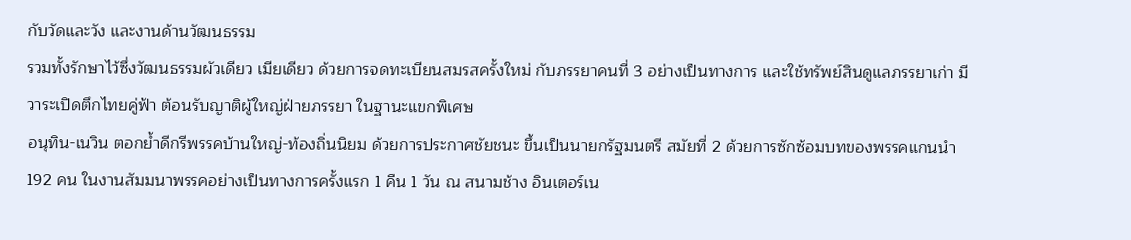กับวัดและวัง และงานด้านวัฒนธรรม
รวมทั้งรักษาไว้ซึ่งวัฒนธรรมผัวเดียว เมียเดียว ด้วยการจดทะเบียนสมรสครั้งใหม่ กับภรรยาคนที่ 3 อย่างเป็นทางการ และใช้ทรัพย์สินดูแลภรรยาเก่า มีวาระเปิดตึกไทยคู่ฟ้า ต้อนรับญาติผู้ใหญ่ฝ่ายภรรยา ในฐานะแขกพิเศษ
อนุทิน-เนวิน ตอกย้ำดีกรีพรรคบ้านใหญ่-ท้องถิ่นนิยม ด้วยการประกาศชัยชนะ ขึ้นเป็นนายกรัฐมนตรี สมัยที่ 2 ด้วยการซักซ้อมบทของพรรคแกนนำ 192 คน ในงานสัมมนาพรรคอย่างเป็นทางการครั้งแรก 1 คืน 1 วัน ณ สนามช้าง อินเตอร์เน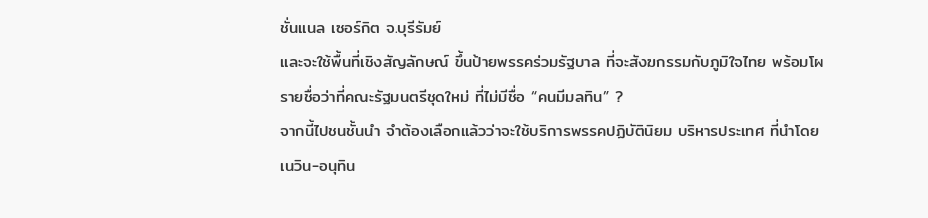ชั่นแนล เซอร์กิต จ.บุรีรัมย์
และจะใช้พื้นที่เชิงสัญลักษณ์ ขึ้นป้ายพรรคร่วมรัฐบาล ที่จะสังฆกรรมกับภูมิใจไทย พร้อมโผรายชื่อว่าที่คณะรัฐมนตรีชุดใหม่ ที่ไม่มีชื่อ “คนมีมลทิน” ?
จากนี้ไปชนชั้นนำ จำต้องเลือกแล้วว่าจะใช้บริการพรรคปฏิบัตินิยม บริหารประเทศ ที่นำโดยเนวิน-อนุทิน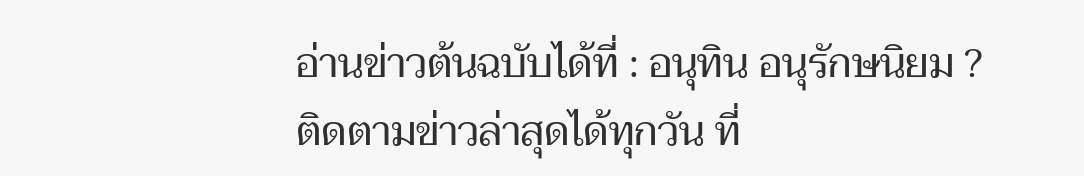อ่านข่าวต้นฉบับได้ที่ : อนุทิน อนุรักษนิยม ?
ติดตามข่าวล่าสุดได้ทุกวัน ที่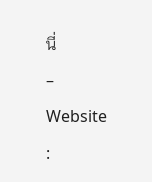นี่
– Website :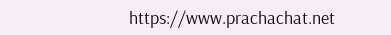https://www.prachachat.net